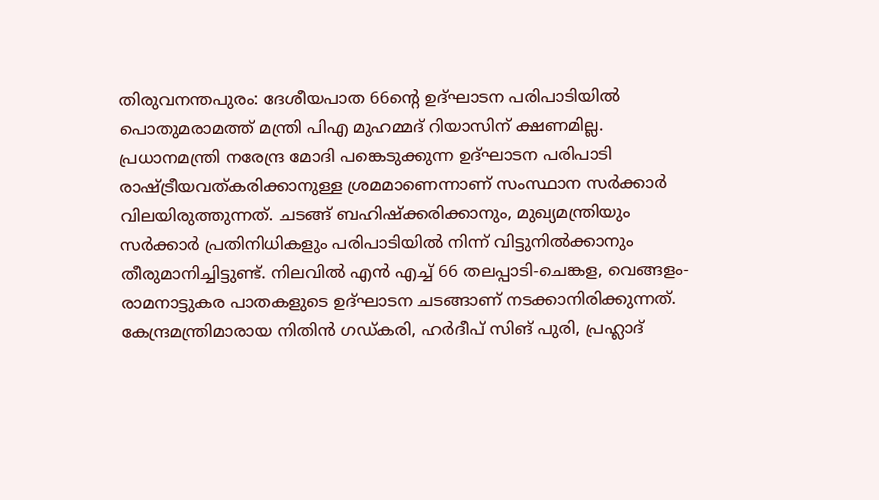തിരുവനന്തപുരം: ദേശീയപാത 66ന്റെ ഉദ്ഘാടന പരിപാടിയിൽ പൊതുമരാമത്ത് മന്ത്രി പിഎ മുഹമ്മദ് റിയാസിന് ക്ഷണമില്ല. പ്രധാനമന്ത്രി നരേന്ദ്ര മോദി പങ്കെടുക്കുന്ന ഉദ്ഘാടന പരിപാടി രാഷ്ട്രീയവത്കരിക്കാനുള്ള ശ്രമമാണെന്നാണ് സംസ്ഥാന സർക്കാർ വിലയിരുത്തുന്നത്. ചടങ്ങ് ബഹിഷ്ക്കരിക്കാനും, മുഖ്യമന്ത്രിയും സർക്കാർ പ്രതിനിധികളും പരിപാടിയിൽ നിന്ന് വിട്ടുനിൽക്കാനും തീരുമാനിച്ചിട്ടുണ്ട്. നിലവിൽ എൻ എച്ച് 66 തലപ്പാടി-ചെങ്കള, വെങ്ങളം-രാമനാട്ടുകര പാതകളുടെ ഉദ്ഘാടന ചടങ്ങാണ് നടക്കാനിരിക്കുന്നത്.
കേന്ദ്രമന്ത്രിമാരായ നിതിൻ ഗഡ്കരി, ഹർദീപ് സിങ് പുരി, പ്രഹ്ലാദ്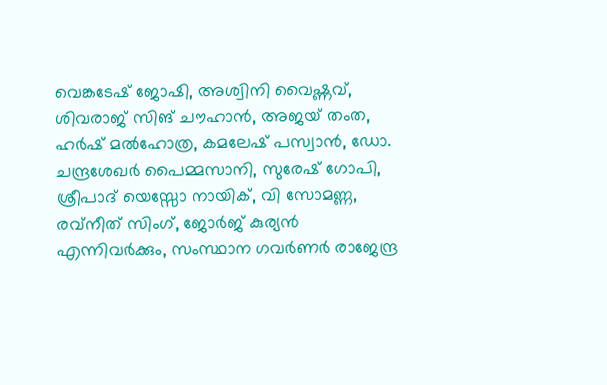വെങ്കടേഷ് ജോഷി, അശ്വിനി വൈഷ്ണവ്, ശിവരാജ് സിങ് ചൗഹാൻ, അജയ് തംത, ഹർഷ് മൽഹോത്ര, കമലേഷ് പസ്വാൻ, ഡോ. ചന്ദ്രശേഖർ പൈമ്മസാനി, സുരേഷ് ഗോപി, ശ്രീപാദ് യെസ്സോ നായിക്, വി സോമണ്ണ, രവ്നീത് സിംഗ്, ജോർജ് കുര്യൻ എന്നിവർക്കും, സംസ്ഥാന ഗവർണർ രാജേന്ദ്ര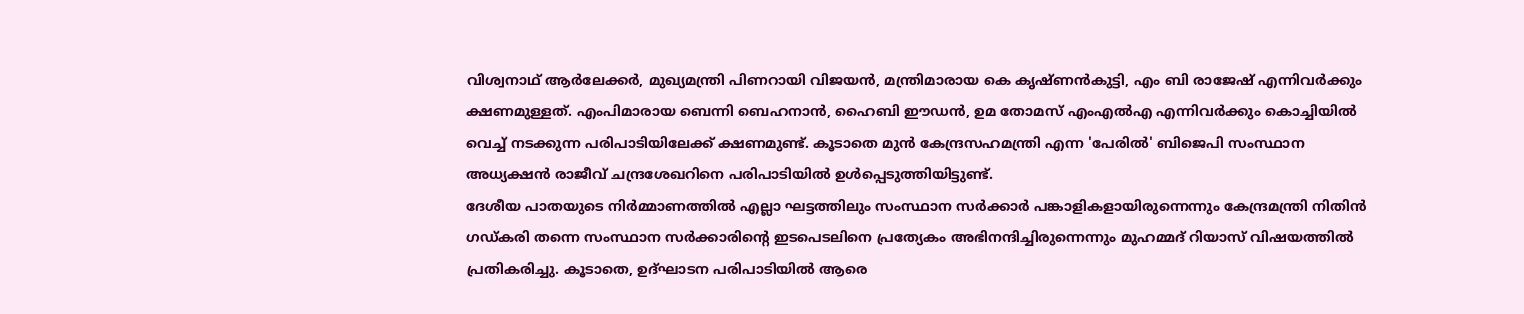വിശ്വനാഥ് ആർലേക്കർ, മുഖ്യമന്ത്രി പിണറായി വിജയൻ, മന്ത്രിമാരായ കെ കൃഷ്ണൻകുട്ടി, എം ബി രാജേഷ് എന്നിവർക്കും ക്ഷണമുള്ളത്. എംപിമാരായ ബെന്നി ബെഹനാൻ, ഹൈബി ഈഡൻ, ഉമ തോമസ് എംഎൽഎ എന്നിവർക്കും കൊച്ചിയിൽ വെച്ച് നടക്കുന്ന പരിപാടിയിലേക്ക് ക്ഷണമുണ്ട്. കൂടാതെ മുൻ കേന്ദ്രസഹമന്ത്രി എന്ന 'പേരിൽ' ബിജെപി സംസ്ഥാന അധ്യക്ഷൻ രാജീവ് ചന്ദ്രശേഖറിനെ പരിപാടിയിൽ ഉൾപ്പെടുത്തിയിട്ടുണ്ട്.
ദേശീയ പാതയുടെ നിർമ്മാണത്തിൽ എല്ലാ ഘട്ടത്തിലും സംസ്ഥാന സർക്കാർ പങ്കാളികളായിരുന്നെന്നും കേന്ദ്രമന്ത്രി നിതിൻ ഗഡ്കരി തന്നെ സംസ്ഥാന സർക്കാരിന്റെ ഇടപെടലിനെ പ്രത്യേകം അഭിനന്ദിച്ചിരുന്നെന്നും മുഹമ്മദ് റിയാസ് വിഷയത്തിൽ പ്രതികരിച്ചു. കൂടാതെ, ഉദ്ഘാടന പരിപാടിയിൽ ആരെ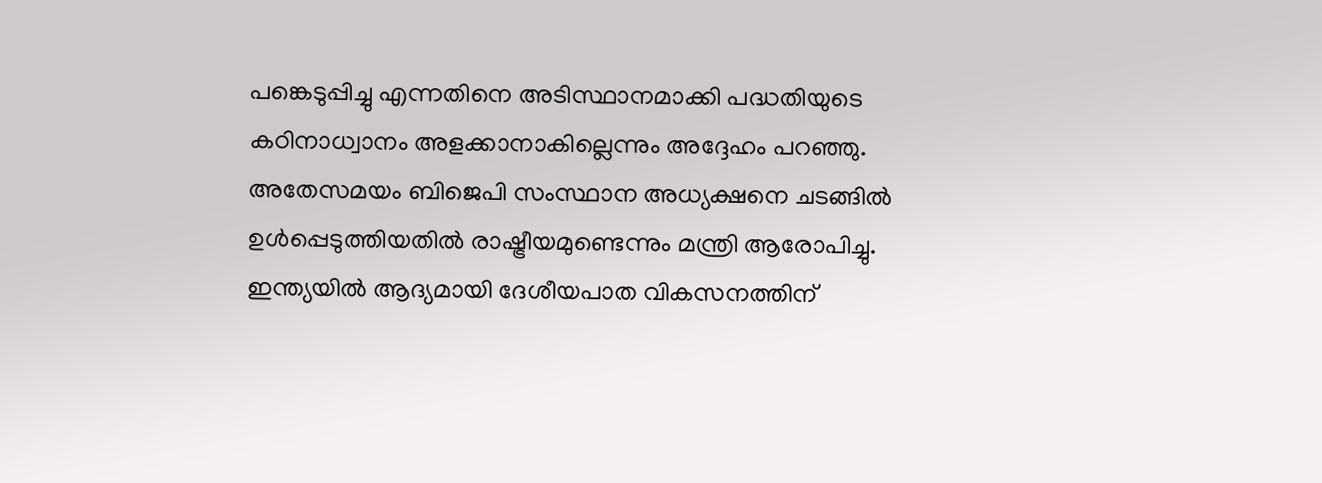പങ്കെടുപ്പിച്ചു എന്നതിനെ അടിസ്ഥാനമാക്കി പദ്ധതിയുടെ കഠിനാധ്വാനം അളക്കാനാകില്ലെന്നും അദ്ദേഹം പറഞ്ഞു. അതേസമയം ബിജെപി സംസ്ഥാന അധ്യക്ഷനെ ചടങ്ങിൽ ഉൾപ്പെടുത്തിയതിൽ രാഷ്ട്രീയമുണ്ടെന്നും മന്ത്രി ആരോപിച്ചു.
ഇന്ത്യയിൽ ആദ്യമായി ദേശീയപാത വികസനത്തിന്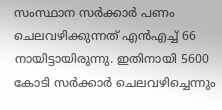സംസ്ഥാന സർക്കാർ പണം ചെലവഴിക്കുന്നത് എൻഎച്ച് 66 നായിട്ടായിരുന്നു. ഇതിനായി 5600 കോടി സർക്കാർ ചെലവഴിച്ചെന്നും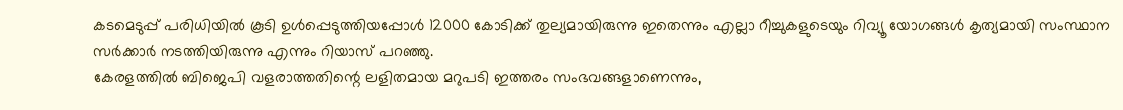കടമെടുപ്പ് പരിധിയിൽ കൂടി ഉൾപ്പെടുത്തിയപ്പോൾ 12000 കോടിക്ക് തുല്യമായിരുന്നു ഇതെന്നും എല്ലാ റീച്ചുകളുടെയും റിവ്യൂ യോഗങ്ങൾ കൃത്യമായി സംസ്ഥാന സർക്കാർ നടത്തിയിരുന്നു എന്നും റിയാസ് പറഞ്ഞു.
കേരളത്തിൽ ബിജെപി വളരാത്തതിന്റെ ലളിതമായ മറുപടി ഇത്തരം സംഭവങ്ങളാണെന്നും,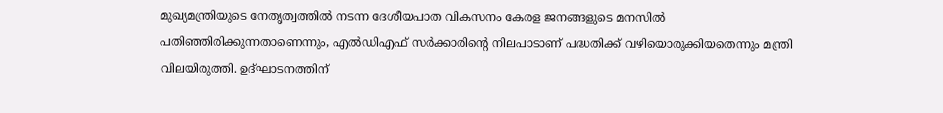മുഖ്യമന്ത്രിയുടെ നേതൃത്വത്തിൽ നടന്ന ദേശീയപാത വികസനം കേരള ജനങ്ങളുടെ മനസിൽ പതിഞ്ഞിരിക്കുന്നതാണെന്നും, എൽഡിഎഫ് സർക്കാരിന്റെ നിലപാടാണ് പദ്ധതിക്ക് വഴിയൊരുക്കിയതെന്നും മന്ത്രി വിലയിരുത്തി. ഉദ്ഘാടനത്തിന്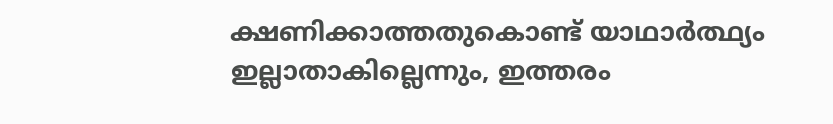ക്ഷണിക്കാത്തതുകൊണ്ട് യാഥാർത്ഥ്യം ഇല്ലാതാകില്ലെന്നും, ഇത്തരം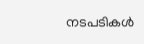നടപടികൾ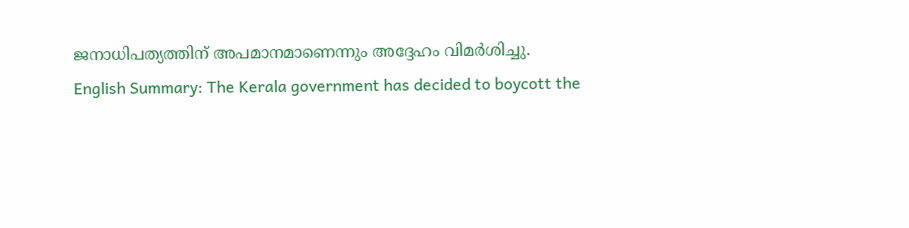ജനാധിപത്യത്തിന് അപമാനമാണെന്നും അദ്ദേഹം വിമർശിച്ചു.
English Summary: The Kerala government has decided to boycott the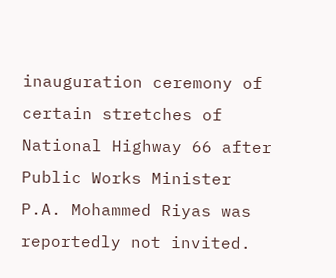inauguration ceremony of certain stretches of National Highway 66 after Public Works Minister P.A. Mohammed Riyas was reportedly not invited.